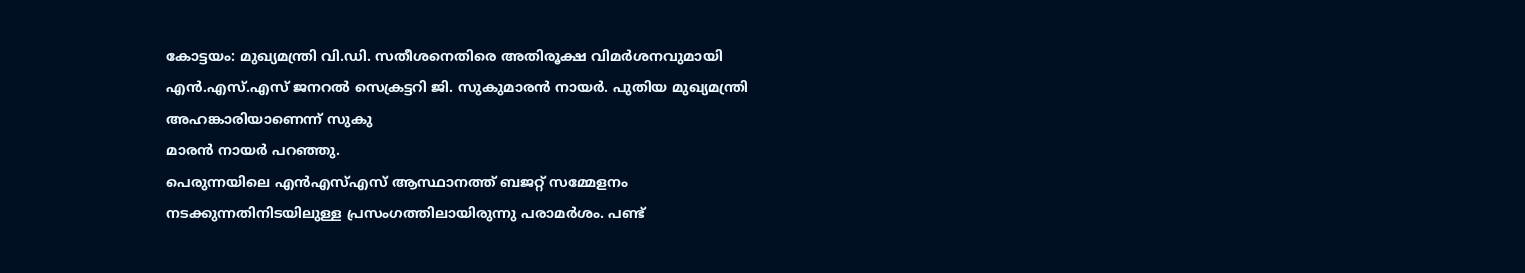കോട്ടയം: മുഖ്യമന്ത്രി വി.ഡി. സതീശനെതിരെ അതിരൂക്ഷ വിമർശനവുമായി എൻ.എസ്.എസ് ജനറൽ സെക്രട്ടറി ജി. സുകുമാരൻ നായർ. പുതിയ മുഖ്യമന്ത്രി അഹങ്കാരിയാണെന്ന് സുകു
മാരൻ നായർ പറഞ്ഞു.
പെരുന്നയിലെ എൻഎസ്എസ് ആസ്ഥാനത്ത് ബജറ്റ് സമ്മേളനം നടക്കുന്നതിനിടയിലുള്ള പ്രസംഗത്തിലായിരുന്നു പരാമർശം. പണ്ട്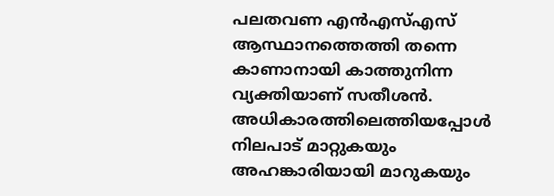പലതവണ എൻഎസ്എസ് ആസ്ഥാനത്തെത്തി തന്നെ കാണാനായി കാത്തുനിന്ന വ്യക്തിയാണ് സതീശൻ. അധികാരത്തിലെത്തിയപ്പോൾ നിലപാട് മാറ്റുകയും അഹങ്കാരിയായി മാറുകയും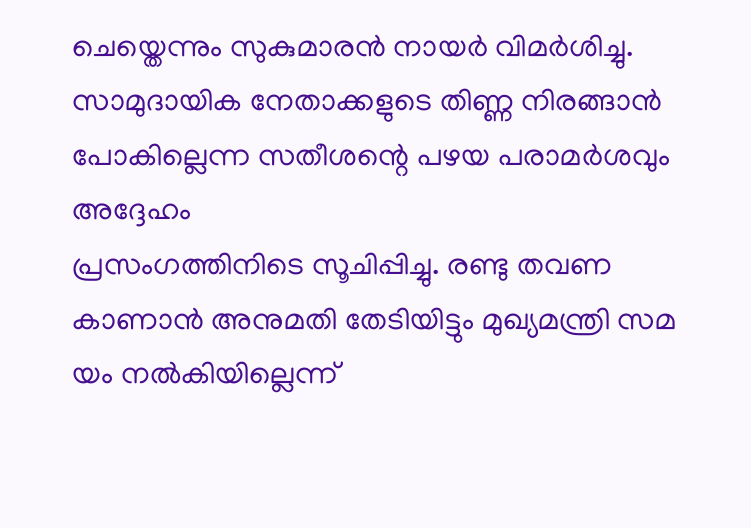ചെയ്തെന്നും സുകുമാരൻ നായർ വിമർശിച്ചു.
സാമുദായിക നേതാക്കളുടെ തിണ്ണ നിരങ്ങാൻ പോകില്ലെന്ന സതീശന്റെ പഴയ പരാമർശവും അദ്ദേഹം
പ്രസംഗത്തിനിടെ സൂചിപ്പിച്ചു. രണ്ടു തവണ കാണാൻ അനുമതി തേടിയിട്ടും മുഖ്യമന്ത്രി സമ
യം നൽകിയില്ലെന്ന്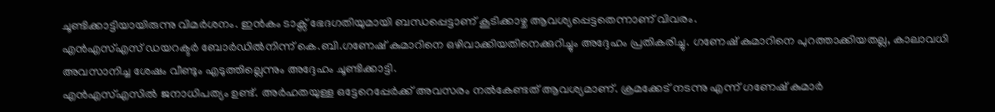ചൂണ്ടിക്കാട്ടിയായിരുന്നു വിമർശനം. ഇൻകം ടാക്സ് ഭേദഗതിയുമായി ബന്ധപ്പെട്ടാണ് കൂടിക്കാഴ്ച ആവശ്യപ്പെട്ടതെന്നാണ് വിവരം.
എൻഎസ്എസ് ഡയറക്ടർ ബോർഡിൽനിന്ന് കെ.ബി.ഗണേഷ് കുമാറിനെ ഒഴിവാക്കിയതിനെക്കുറിച്ചും അദ്ദേഹം പ്രതികരിച്ചു. ഗണേഷ് കുമാറിനെ പുറത്താക്കിയതല്ല, കാലാവധി അവസാനിച്ച ശേഷം വീണ്ടും എടുത്തില്ലെന്നും അദ്ദേഹം ചൂണ്ടിക്കാട്ടി.
എൻഎസ്എസിൽ ജനാധിപത്യം ഉണ്ട്. അർഹതയുള്ള ഒട്ടേറെപ്പേർക്ക് അവസരം നൽകേണ്ടത് ആവശ്യമാണ്. ക്രമക്കേട് നടന്നു എന്ന് ഗണേഷ് കുമാർ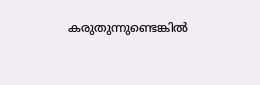കരുതുന്നുണ്ടെങ്കിൽ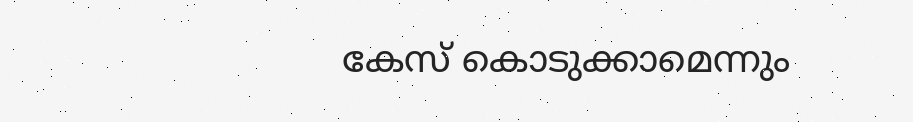കേസ് കൊടുക്കാമെന്നും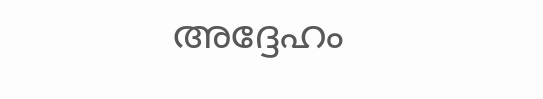അദ്ദേഹം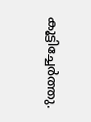കൂട്ടിച്ചേർത്തു.